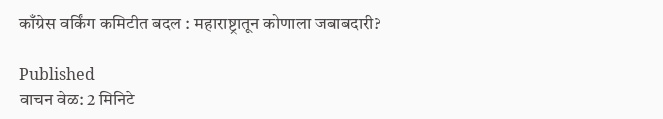काँग्रेस वर्किंग कमिटीत बदल : महाराष्ट्रातून कोणाला जबाबदारी?

Published
वाचन वेळ: 2 मिनिटे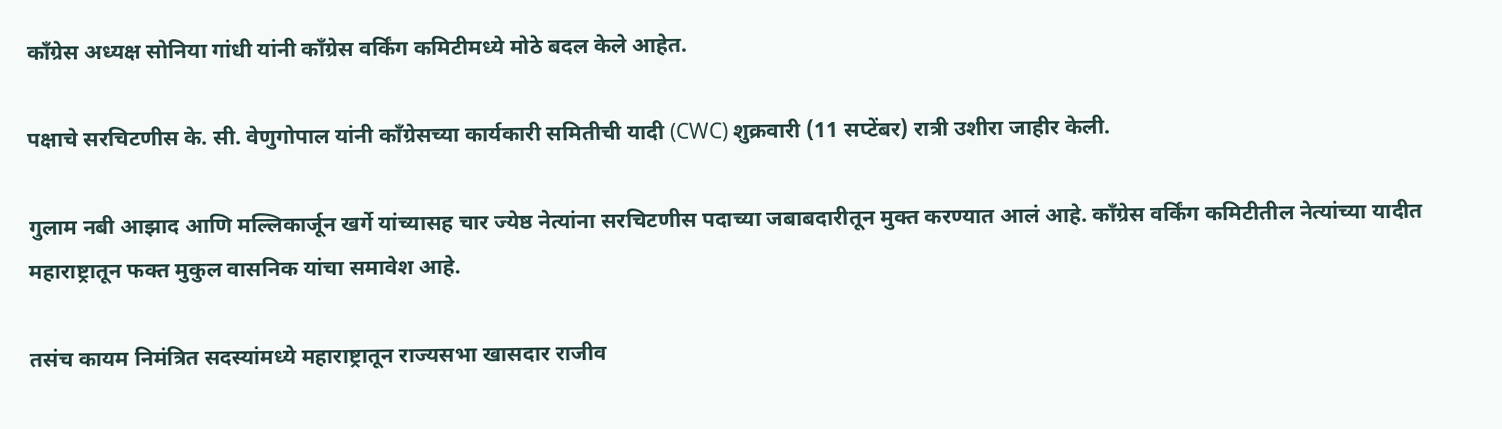काँग्रेस अध्यक्ष सोनिया गांधी यांनी काँग्रेस वर्किंग कमिटीमध्ये मोठे बदल केले आहेत.

पक्षाचे सरचिटणीस के. सी. वेणुगोपाल यांनी काँग्रेसच्या कार्यकारी समितीची यादी (CWC) शुक्रवारी (11 सप्टेंबर) रात्री उशीरा जाहीर केली.

गुलाम नबी आझाद आणि मल्लिकार्जून खर्गे यांच्यासह चार ज्येष्ठ नेत्यांना सरचिटणीस पदाच्या जबाबदारीतून मुक्त करण्यात आलं आहे. काँग्रेस वर्किंग कमिटीतील नेत्यांच्या यादीत महाराष्ट्रातून फक्त मुकुल वासनिक यांचा समावेश आहे.

तसंच कायम निमंत्रित सदस्यांमध्ये महाराष्ट्रातून राज्यसभा खासदार राजीव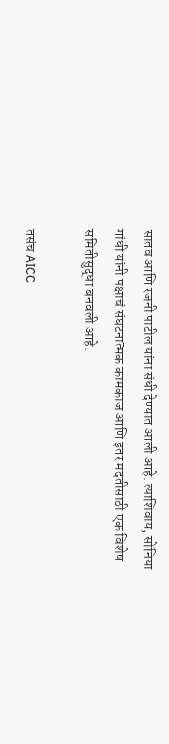सातव आणि रजनी पाटील यांना संधी देण्यात आली आहे. त्याशिवाय, सोनिया गांधी यांनी पक्षाचं संघटनात्मक कामकाज आणि इतर मदतीसाठी एक विशेष समितीसुद्धा बनवली आहे.

तसंच AICC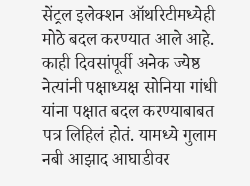सेंट्रल इलेक्शन ऑथरिटीमध्येही मोठे बदल करण्यात आले आहे. काही दिवसांपूर्वी अनेक ज्येष्ठ नेत्यांनी पक्षाध्यक्ष सोनिया गांधी यांना पक्षात बदल करण्याबाबत पत्र लिहिलं होतं. यामध्ये गुलाम नबी आझाद आघाडीवर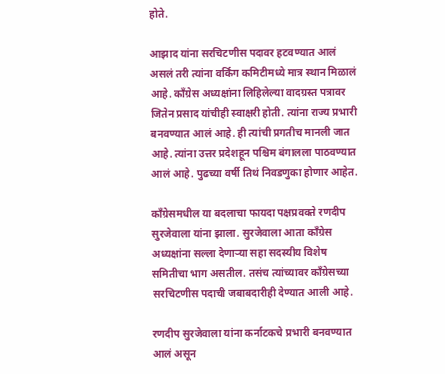होते.

आझाद यांना सरचिटणीस पदावर हटवण्यात आलं असलं तरी त्यांना वर्किंग कमिटीमध्ये मात्र स्थान मिळालं आहे. काँग्रेस अध्यक्षांना लिहिलेल्या वादग्रस्त पत्रावर जितेन प्रसाद यांचीही स्वाक्षरी होती. त्यांना राज्य प्रभारी बनवण्यात आलं आहे. ही त्यांची प्रगतीच मानली जात आहे. त्यांना उत्तर प्रदेशहून पश्चिम बंगालला पाठवण्यात आलं आहे. पुढच्या वर्षी तिथं निवडणुका होणार आहेत.

काँग्रेसमधील या बदलाचा फायदा पक्षप्रवक्ते रणदीप सुरजेवाला यांना झाला. सुरजेवाला आता काँग्रेस अध्यक्षांना सल्ला देणाऱ्या सहा सदस्यीय विशेष समितीचा भाग असतील. तसंच त्यांच्यावर काँग्रेसच्या सरचिटणीस पदाची जबाबदारीही देण्यात आली आहे.

रणदीप सुरजेवाला यांना कर्नाटकचे प्रभारी बनवण्यात आलं असून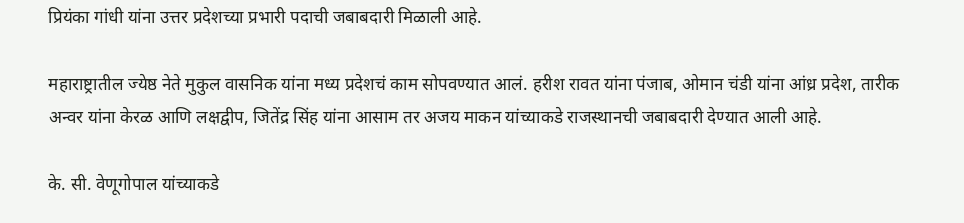प्रियंका गांधी यांना उत्तर प्रदेशच्या प्रभारी पदाची जबाबदारी मिळाली आहे.

महाराष्ट्रातील ज्येष्ठ नेते मुकुल वासनिक यांना मध्य प्रदेशचं काम सोपवण्यात आलं. हरीश रावत यांना पंजाब, ओमान चंडी यांना आंध्र प्रदेश, तारीक अन्वर यांना केरळ आणि लक्षद्वीप, जितेंद्र सिंह यांना आसाम तर अजय माकन यांच्याकडे राजस्थानची जबाबदारी देण्यात आली आहे.

के. सी. वेणूगोपाल यांच्याकडे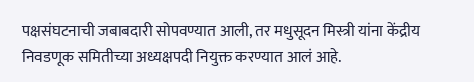पक्षसंघटनाची जबाबदारी सोपवण्यात आली, तर मधुसूदन मिस्त्री यांना केंद्रीय निवडणूक समितीच्या अध्यक्षपदी नियुक्त करण्यात आलं आहे.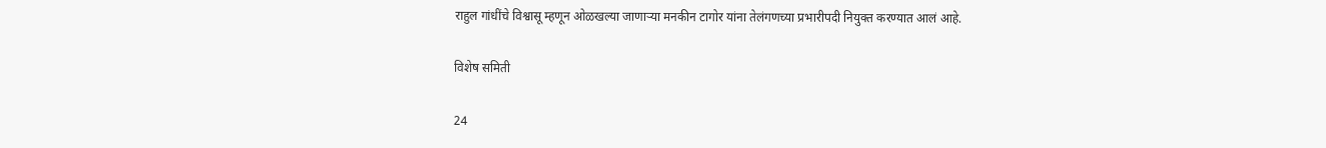राहुल गांधींचे विश्वासू म्हणून ओळखल्या जाणाऱ्या मनकीन टागोर यांना तेलंगणच्या प्रभारीपदी नियुक्त करण्यात आलं आहे.

विशेष समिती

24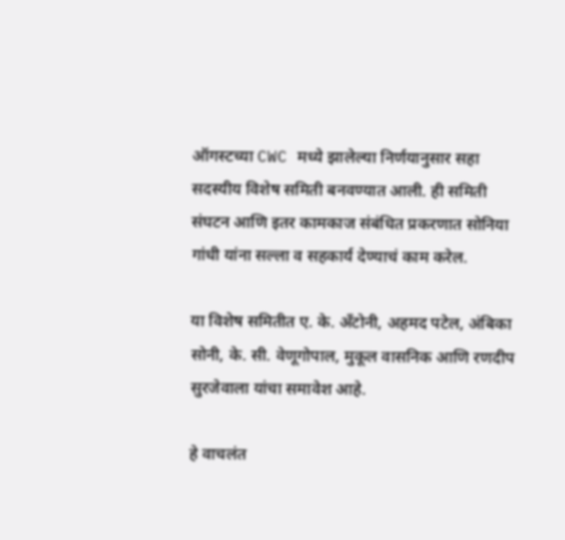ऑगस्टच्या CWC मध्ये झालेल्या निर्णयानुसार सहा सदस्यीय विशेष समिती बनवण्यात आली. ही समिती संघटन आणि इतर कामकाज संबंधित प्रकरणात सोनिया गांधी यांना सल्ला व सहकार्य देण्याचं काम करेल.

या विशेष समितीत ए. के. अँटोनी, अहमद पटेल, अंबिका सोनी, के. सी. वेणूगोपाल, मुकूल वासनिक आणि रणदीप सुरजेवाला यांचा समावेश आहे.

हे वाचलंत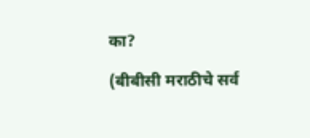का?

(बीबीसी मराठीचे सर्व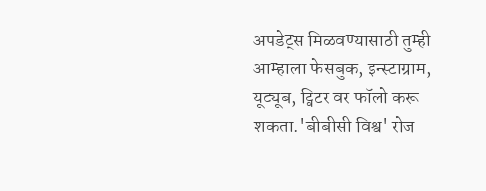अपडेट्स मिळवण्यासाठी तुम्ही आम्हाला फेसबुक, इन्स्टाग्राम, यूट्यूब, ट्विटर वर फॉलो करू शकता.'बीबीसी विश्व' रोज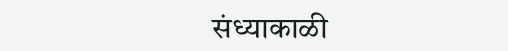संध्याकाळी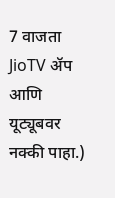7 वाजता JioTV ॲप आणि यूट्यूबवर नक्की पाहा.)